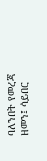ባለንበት የመረጃ ዘመን፤ ሳይበር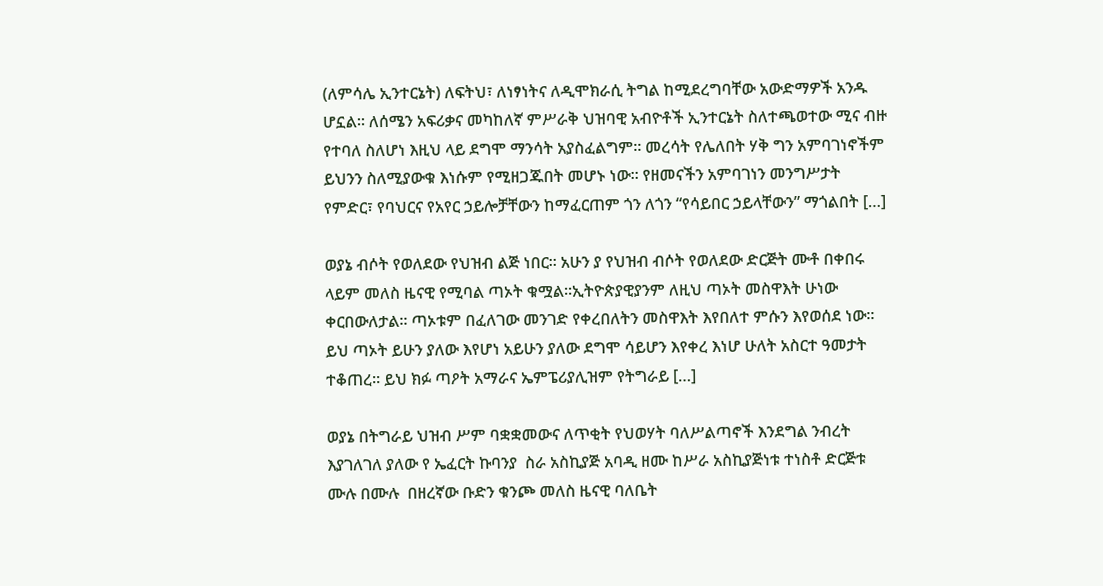(ለምሳሌ ኢንተርኔት) ለፍትህ፣ ለነፃነትና ለዲሞክራሲ ትግል ከሚደረግባቸው አውድማዎች አንዱ ሆኗል። ለሰሜን አፍሪቃና መካከለኛ ምሥራቅ ህዝባዊ አብዮቶች ኢንተርኔት ስለተጫወተው ሚና ብዙ የተባለ ስለሆነ እዚህ ላይ ደግሞ ማንሳት አያስፈልግም። መረሳት የሌለበት ሃቅ ግን አምባገነኖችም ይህንን ስለሚያውቁ እነሱም የሚዘጋጁበት መሆኑ ነው። የዘመናችን አምባገነን መንግሥታት የምድር፣ የባህርና የአየር ኃይሎቻቸውን ከማፈርጠም ጎን ለጎን “የሳይበር ኃይላቸውን” ማጎልበት […]

ወያኔ ብሶት የወለደው የህዝብ ልጅ ነበር። አሁን ያ የህዝብ ብሶት የወለደው ድርጅት ሙቶ በቀበሩ ላይም መለስ ዜናዊ የሚባል ጣኦት ቁሟል።ኢትዮጵያዊያንም ለዚህ ጣኦት መስዋእት ሁነው ቀርበውለታል። ጣኦቱም በፈለገው መንገድ የቀረበለትን መስዋእት እየበለተ ምሱን እየወሰደ ነው። ይህ ጣኦት ይሁን ያለው እየሆነ አይሁን ያለው ደግሞ ሳይሆን እየቀረ እነሆ ሁለት አስርተ ዓመታት ተቆጠረ። ይህ ክፉ ጣዖት አማራና ኤምፔሪያሊዝም የትግራይ […]

ወያኔ በትግራይ ህዝብ ሥም ባቋቋመውና ለጥቂት የህወሃት ባለሥልጣኖች እንደግል ንብረት እያገለገለ ያለው የ ኤፈርት ኩባንያ  ስራ አስኪያጅ አባዲ ዘሙ ከሥራ አስኪያጅነቱ ተነስቶ ድርጅቱ ሙሉ በሙሉ  በዘረኛው ቡድን ቁንጮ መለስ ዜናዊ ባለቤት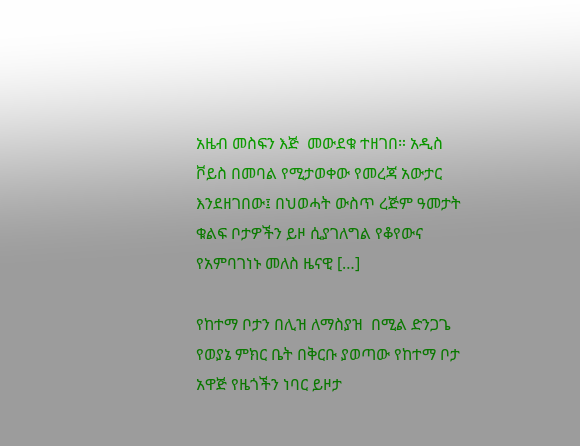አዜብ መስፍን እጅ  መውደቁ ተዘገበ። አዲስ ቮይስ በመባል የሚታወቀው የመረጃ አውታር እንደዘገበው፤ በህወሓት ውስጥ ረጅም ዓመታት ቁልፍ ቦታዎችን ይዞ ሲያገለግል የቆየውና የአምባገነኑ መለስ ዜናዊ […]

የከተማ ቦታን በሊዝ ለማስያዝ  በሚል ድንጋጌ የወያኔ ምክር ቤት በቅርቡ ያወጣው የከተማ ቦታ አዋጅ የዜጎችን ነባር ይዞታ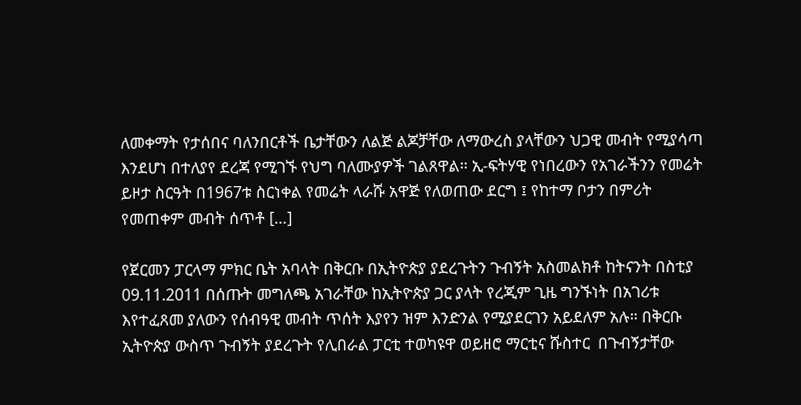ለመቀማት የታሰበና ባለንበርቶች ቤታቸውን ለልጅ ልጆቻቸው ለማውረስ ያላቸውን ህጋዊ መብት የሚያሳጣ እንደሆነ በተለያየ ደረጃ የሚገኙ የህግ ባለሙያዎች ገልጸዋል። ኢ-ፍትሃዊ የነበረውን የአገራችንን የመሬት ይዞታ ስርዓት በ1967ቱ ስርነቀል የመሬት ላራሹ አዋጅ የለወጠው ደርግ ፤ የከተማ ቦታን በምሪት የመጠቀም መብት ሰጥቶ […]

የጀርመን ፓርላማ ምክር ቤት አባላት በቅርቡ በኢትዮጵያ ያደረጉትን ጉብኝት አስመልክቶ ከትናንት በስቲያ 09.11.2011 በሰጡት መግለጫ አገራቸው ከኢትዮጵያ ጋር ያላት የረጂም ጊዜ ግንኙነት በአገሪቱ እየተፈጸመ ያለውን የሰብዓዊ መብት ጥሰት እያየን ዝም እንድንል የሚያደርገን አይደለም አሉ። በቅርቡ ኢትዮጵያ ውስጥ ጉብኝት ያደረጉት የሊበራል ፓርቲ ተወካዩዋ ወይዘሮ ማርቲና ሹስተር  በጉብኝታቸው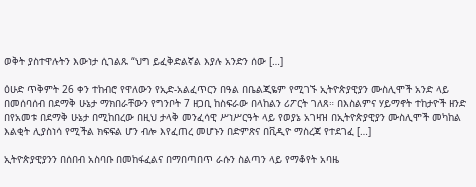ወቅት ያስተዋሉትን እውነታ ሲገልጹ “ህግ ይፈቅድልኛል እያሉ አንድን ሰው […]

ዕሁድ ጥቅምት 26 ቀን ተከብሮ የዋለውን የኢድ-አልፈጥርን በዓል በቤልጂዬም የሚገኙ ኢትዮጵያዊያን ሙስሊሞች አንድ ላይ በመሰባሰብ በደማቅ ሁኔታ ማክበራቸውን የግንቦት 7 ዘጋቢ ከስፍራው በላከልን ሪፖርት ገለጸ። በእስልምና ሃይማኖት ተከታዮች ዘንድ በየአመቱ በደማቅ ሁኔታ በሚከበረው በዚህ ታላቅ መንፈሳዊ ሥነሥርዓት ላይ የወያኔ አገዛዝ በኢትዮጵያዊያን ሙስሊሞች መካከል እልቂት ሊያስነሳ የሚችል ክፍፍል ሆን ብሎ እየፈጠረ መሆኑን በድምጽና በቪዲዮ ማስረጃ የተደገፈ […]

ኢትዮጵያዊያንን በሰበብ አስባቡ በመከፋፈልና በማበጣበጥ ራሱን ስልጣን ላይ የማቆየት አባዜ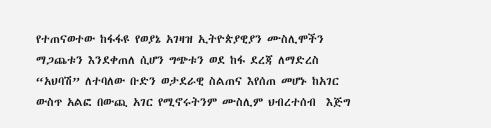የተጠናወተው ከፋፋዩ የወያኔ አገዛዝ ኢትዮጵያዊያን ሙስሊሞችን ማጋጨቱን እንደቀጠለ ሲሆን ግጭቱን ወደ ከፋ ደረጃ ለማድረስ “አህባሽ” ለተባለው ቡድን ወታደራዊ ስልጠና እየሰጠ መሆኑ ከአገር ውስጥ አልፎ በውጪ አገር የሚኖሩትንም ሙስሊም ህብረተሰብ  እጅግ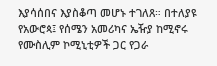እያሳሰበና እያስቆጣ መሆኑ ተገለጸ። በተለያዩ የአውሮጳ፤ የሰሜን አመሪካና ኤዥያ ከሚኖሩ የሙስሊም ኮሚኒቲዎች ጋር የጋራ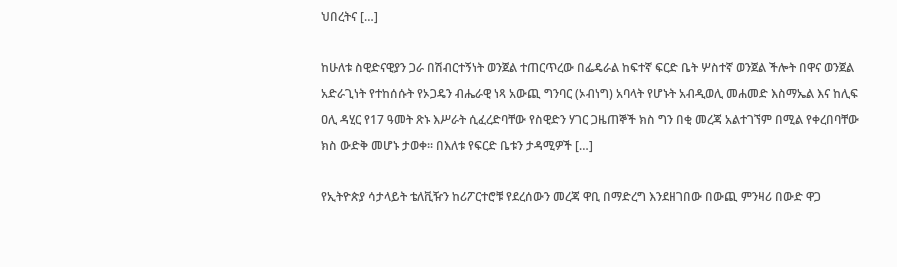ህበረትና […]

ከሁለቱ ስዊድናዊያን ጋራ በሽብርተኝነት ወንጀል ተጠርጥረው በፌዴራል ከፍተኛ ፍርድ ቤት ሦስተኛ ወንጀል ችሎት በዋና ወንጀል አድራጊነት የተከሰሱት የኦጋዴን ብሔራዊ ነጻ አውጪ ግንባር (ኦብነግ) አባላት የሆኑት አብዲወሊ መሐመድ እስማኤል እና ከሊፍ ዐሊ ዳሂር የ17 ዓመት ጽኑ እሥራት ሲፈረድባቸው የስዊድን ሃገር ጋዜጠኞች ክስ ግን በቂ መረጃ አልተገኘም በሚል የቀረበባቸው ክስ ውድቅ መሆኑ ታወቀ፡፡ በእለቱ የፍርድ ቤቱን ታዳሚዎች […]

የኢትዮጵያ ሳታላይት ቴለቪዥን ከሪፖርተሮቹ የደረሰውን መረጃ ዋቢ በማድረግ እንደዘገበው በውጪ ምንዛሪ በውድ ዋጋ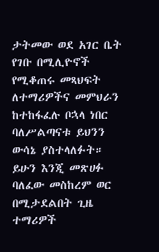ታትመው ወደ አገር ቤት የገቡ በሚሊዮኖች የሚቆጠሩ መጻህፍት ለተማሪዎችና መምህራን ከተከፋፈሉ ቦኋላ ነበር ባለሥልጣናቱ ይህንን ውሳኔ ያስተላለፉት። ይሁን እንጂ መጽሀፉ ባለፈው መስከረም ወር በሚታደልበት ጊዜ  ተማሪዎች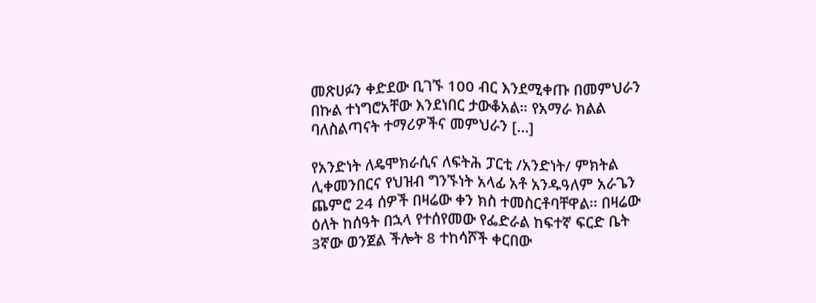መጽሀፉን ቀድደው ቢገኙ 100 ብር እንደሚቀጡ በመምህራን በኩል ተነግሮአቸው እንደነበር ታውቆአል። የአማራ ክልል ባለስልጣናት ተማሪዎችና መምህራን […]

የአንድነት ለዴሞክራሲና ለፍትሕ ፓርቲ /አንድነት/ ምክትል ሊቀመንበርና የህዝብ ግንኙነት አላፊ አቶ አንዱዓለም አራጌን ጨምሮ 24 ሰዎች በዛሬው ቀን ክስ ተመስርቶባቸዋል፡፡ በዛሬው ዕለት ከሰዓት በኋላ የተሰየመው የፌድራል ከፍተኛ ፍርድ ቤት 3ኛው ወንጀል ችሎት 8 ተከሳሾች ቀርበው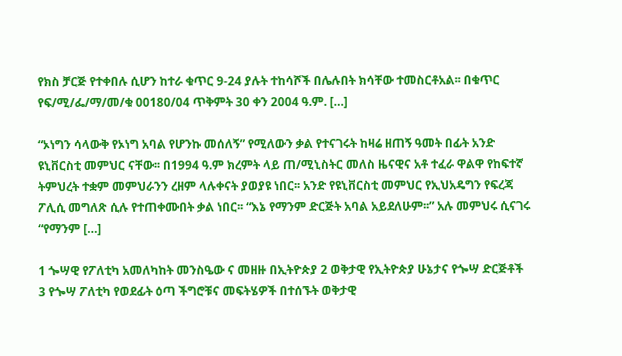የክስ ቻርጅ የተቀበሉ ሲሆን ከተራ ቁጥር 9-24 ያሉት ተከሳሾች በሌሉበት ክሳቸው ተመስርቶአል፡፡ በቁጥር የፍ/ሚ/ፌ/ማ/መ/ቁ 00180/04 ጥቅምት 30 ቀን 2004 ዓ.ም. […]

“ኦነግን ሳላውቅ የኦነግ አባል የሆንኩ መሰለኝ” የሚለውን ቃል የተናገሩት ከዛሬ ዘጠኝ ዓመት በፊት አንድ ዩኒቨርስቲ መምህር ናቸው፡፡ በ1994 ዓ.ም ክረምት ላይ ጠ/ሚኒስትር መለስ ዜናዊና አቶ ተፈራ ዋልዋ የከፍተኛ ትምህረት ተቋም መምህራንን ረዘም ላሉቀናት ያወያዩ ነበር፡፡ አንድ የዩኒቨርስቲ መምህር የኢህአዴግን የፍረጃ ፖሊሲ መግለጽ ሲሉ የተጠቀሙበት ቃል ነበር፡፡ “እኔ የማንም ድርጅት አባል አይደለሁም፡፡” አሉ መምህሩ ሲናገሩ “የማንም […]

1 ጐሣዊ የፖለቲካ አመለካከት መንስዔው ና መዘዙ በኢትዮጵያ 2 ወቅታዊ የኢትዮጵያ ሁኔታና የጐሣ ድርጅቶች 3 የጐሣ ፖለቲካ የወደፊት ዕጣ ችግሮቹና መፍትሄዎች በተሰኙት ወቅታዊ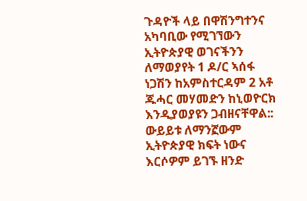ጉዳዮች ላይ በዋሽንግተንና አካባቢው የሚገኘውን ኢትዮጵያዊ ወገናችንን ለማወያየት 1 ዶ/ር ኣሰፋ ነጋሽን ከአምስተርዳም 2 አቶ ጁሓር መሃመድን ከኒወዮርክ እንዲያወያዩን ጋብዘናቸዋል:: ውይይቱ ለማንኟውም ኢትዮጵያዊ ክፍት ነውና እርሶዎም ይገኙ ዘንድ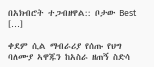በአክብሮት ተጋብዘዋል:: ቦታው Best […]

ቀደም ሲል ማብራሪያ የሰጡ የህግ ባለሙያ ኣዋጁን ከአስራ ዘጠኝ ስድሳ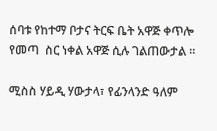ሰባቱ የከተማ ቦታና ትርፍ ቤት አዋጅ ቀጥሎ የመጣ  ስር ነቀል አዋጅ ሲሉ ገልጠውታል ።

ሚስስ ሃይዲ ሃውታላ፣ የፊንላንድ ዓለም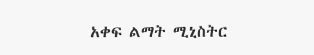አቀፍ ልማት ሚኒስትር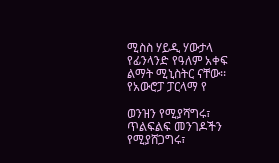ሚስስ ሃይዲ ሃውታላ የፊንላንድ የዓለም አቀፍ ልማት ሚኒስትር ናቸው፡፡ የአውሮፓ ፓርላማ የ

ወንዝን የሚያሻግሩ፣ ጥልፍልፍ መንገዶችን የሚያሸጋግሩ፣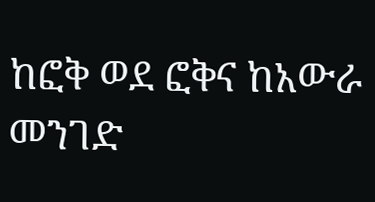ከፎቅ ወደ ፎቅና ከአውራ መንገድ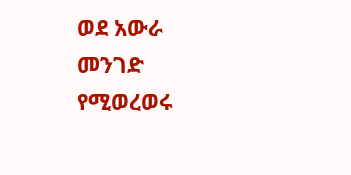ወደ አውራ መንገድ የሚወረወሩ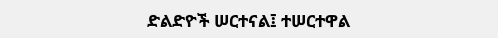ድልድዮች ሠርተናል፤ ተሠርተዋል